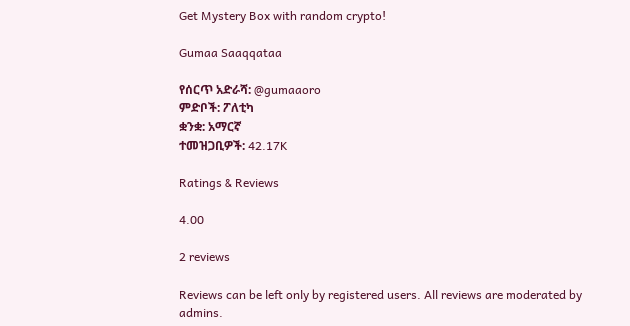Get Mystery Box with random crypto!

Gumaa Saaqqataa

የሰርጥ አድራሻ: @gumaaoro
ምድቦች: ፖለቲካ
ቋንቋ: አማርኛ
ተመዝጋቢዎች: 42.17K

Ratings & Reviews

4.00

2 reviews

Reviews can be left only by registered users. All reviews are moderated by admins.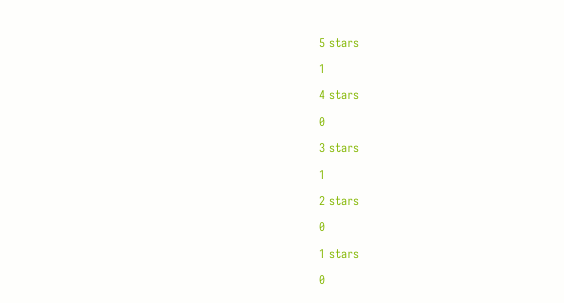5 stars

1

4 stars

0

3 stars

1

2 stars

0

1 stars

0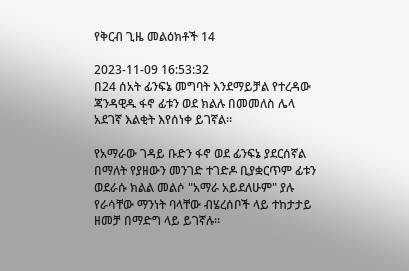የቅርብ ጊዜ መልዕክቶች 14

2023-11-09 16:53:32
በ24 ሰአት ፊንፍኔ መግባት እንደማይቻል የተረዳው ጃንዳዊዱ ፋኖ ፊቱን ወደ ክልሉ በመመለስ ሌላ አደገኛ እልቂት እየሰነቀ ይገኛል።

የአማራው ገዳይ ቡድን ፋኖ ወደ ፊንፍኔ ያደርሰኛል በማለት የያዘውን መንገድ ተገድዶ ቢያቋርጥም ፊቱን ወደራሱ ክልል መልሶ "አማራ አይደለሁም" ያሉ የራሳቸው ማንነት ባላቸው ብሄረሰቦች ላይ ተከታታይ ዘመቻ በማድግ ላይ ይገኛሉ።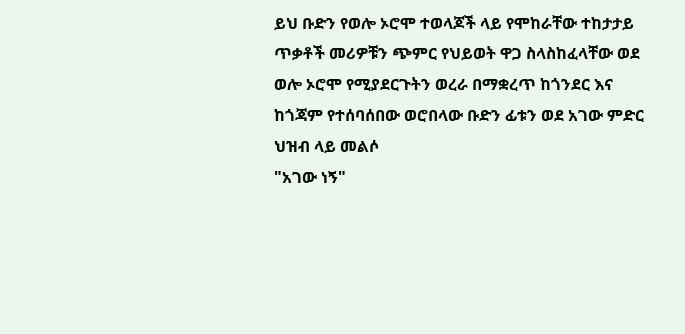ይህ ቡድን የወሎ ኦሮሞ ተወላጆች ላይ የሞከራቸው ተከታታይ ጥቃቶች መሪዎቹን ጭምር የህይወት ዋጋ ስላስከፈላቸው ወደ ወሎ ኦሮሞ የሚያደርጉትን ወረራ በማቋረጥ ከጎንደር እና ከጎጃም የተሰባሰበው ወሮበላው ቡድን ፊቱን ወደ አገው ምድር ህዝብ ላይ መልሶ
"አገው ነኝ"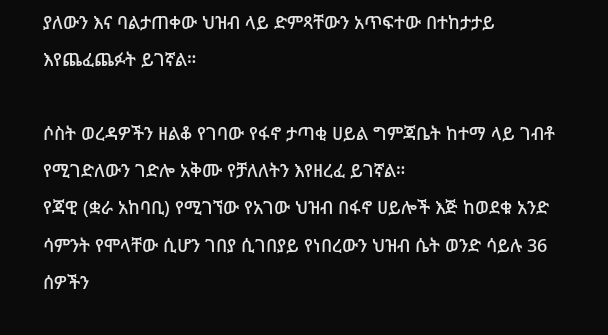ያለውን እና ባልታጠቀው ህዝብ ላይ ድምጻቸውን አጥፍተው በተከታታይ እየጨፈጨፉት ይገኛል።

ሶስት ወረዳዎችን ዘልቆ የገባው የፋኖ ታጣቂ ሀይል ግምጃቤት ከተማ ላይ ገብቶ የሚገድለውን ገድሎ አቅሙ የቻለለትን እየዘረፈ ይገኛል።
የጃዊ (ቋራ አከባቢ) የሚገኘው የአገው ህዝብ በፋኖ ሀይሎች እጅ ከወደቁ አንድ ሳምንት የሞላቸው ሲሆን ገበያ ሲገበያይ የነበረውን ህዝብ ሴት ወንድ ሳይሉ 36 ሰዎችን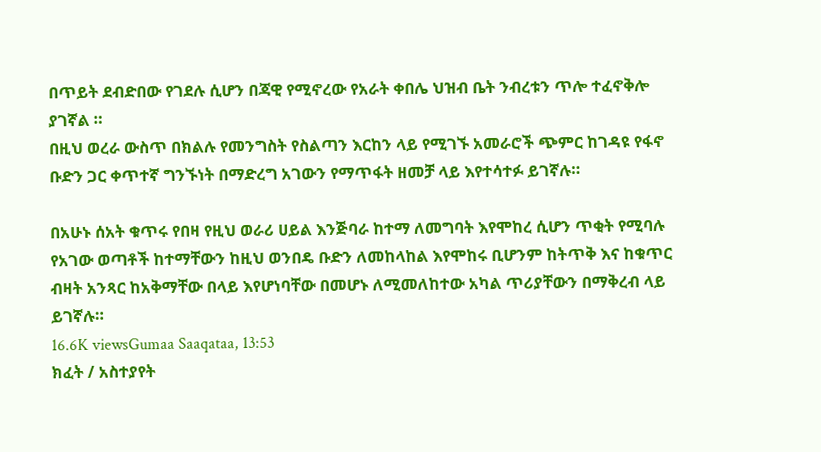በጥይት ደብድበው የገደሉ ሲሆን በጃዊ የሚኖረው የአራት ቀበሌ ህዝብ ቤት ንብረቱን ጥሎ ተፈኖቅሎ ያገኛል ።
በዚህ ወረራ ውስጥ በክልሉ የመንግስት የስልጣን እርከን ላይ የሚገኙ አመራሮች ጭምር ከገዳዩ የፋኖ ቡድን ጋር ቀጥተኛ ግንኙነት በማድረግ አገውን የማጥፋት ዘመቻ ላይ እየተሳተፉ ይገኛሉ።

በአሁኑ ሰአት ቁጥሩ የበዛ የዚህ ወራሪ ሀይል እንጅባራ ከተማ ለመግባት እየሞከረ ሲሆን ጥቂት የሚባሉ የአገው ወጣቶች ከተማቸውን ከዚህ ወንበዴ ቡድን ለመከላከል እየሞከሩ ቢሆንም ከትጥቅ እና ከቁጥር ብዛት አንጻር ከአቅማቸው በላይ እየሆነባቸው በመሆኑ ለሚመለከተው አካል ጥሪያቸውን በማቅረብ ላይ ይገኛሉ።
16.6K viewsGumaa Saaqataa, 13:53
ክፈት / አስተያየት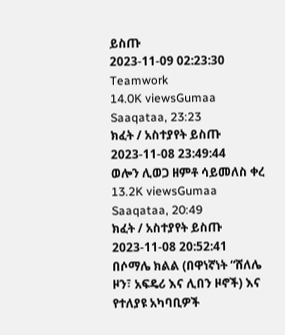ይስጡ
2023-11-09 02:23:30
Teamwork
14.0K viewsGumaa Saaqataa, 23:23
ክፈት / አስተያየት ይስጡ
2023-11-08 23:49:44
ወሎን ሊወጋ ዘምቶ ሳይመለስ ቀረ
13.2K viewsGumaa Saaqataa, 20:49
ክፈት / አስተያየት ይስጡ
2023-11-08 20:52:41
በሶማሌ ክልል (በዋነኛነት “ሸለሌ ዞን፣ አፍዴሪ እና ሊበን ዞኖች) እና የተለያዩ አካባቢዎች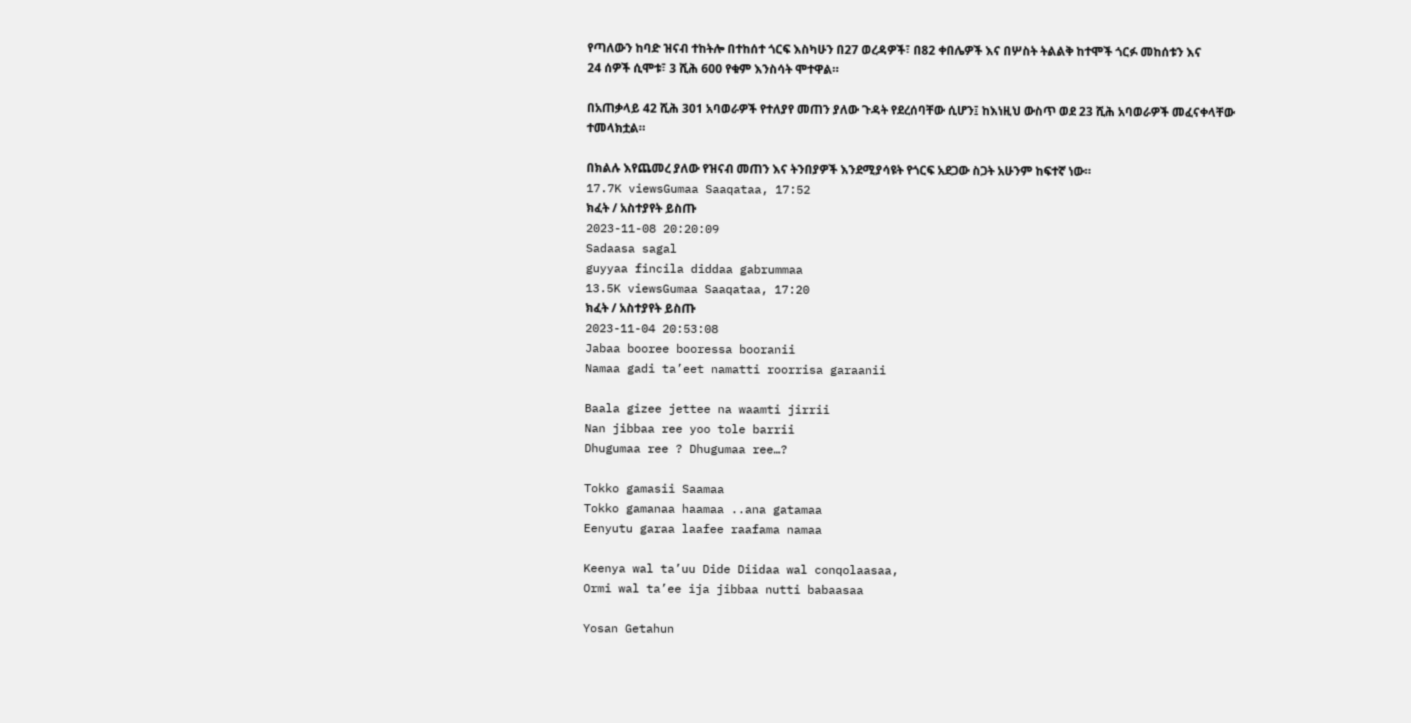የጣለውን ከባድ ዝናብ ተከትሎ በተከሰተ ጎርፍ እስካሁን በ27 ወረዳዎች፣ በ82 ቀበሌዎች እና በሦስት ትልልቅ ከተሞች ጎርፉ መከሰቱን እና
24 ሰዎች ሲሞቱ፣ 3 ሺሕ 600 የቁም እንስሳት ሞተዋል።

በአጠቃላይ 42 ሺሕ 301 አባወራዎች የተለያየ መጠን ያለው ጉዳት የደረሰባቸው ሲሆን፤ ከእነዚህ ውስጥ ወደ 23 ሺሕ አባወራዎች መፈናቀላቸው ተመላክቷል።

በክልሉ እየጨመረ ያለው የዝናብ መጠን እና ትንበያዎች እንደሚያሳዩት የጎርፍ አደጋው ስጋት አሁንም ከፍተኛ ነው።
17.7K viewsGumaa Saaqataa, 17:52
ክፈት / አስተያየት ይስጡ
2023-11-08 20:20:09
Sadaasa sagal
guyyaa fincila diddaa gabrummaa
13.5K viewsGumaa Saaqataa, 17:20
ክፈት / አስተያየት ይስጡ
2023-11-04 20:53:08
Jabaa booree booressa booranii
Namaa gadi ta’eet namatti roorrisa garaanii

Baala gizee jettee na waamti jirrii
Nan jibbaa ree yoo tole barrii
Dhugumaa ree ? Dhugumaa ree…?

Tokko gamasii Saamaa
Tokko gamanaa haamaa ..ana gatamaa
Eenyutu garaa laafee raafama namaa

Keenya wal ta’uu Dide Diidaa wal conqolaasaa,
Ormi wal ta’ee ija jibbaa nutti babaasaa

Yosan Getahun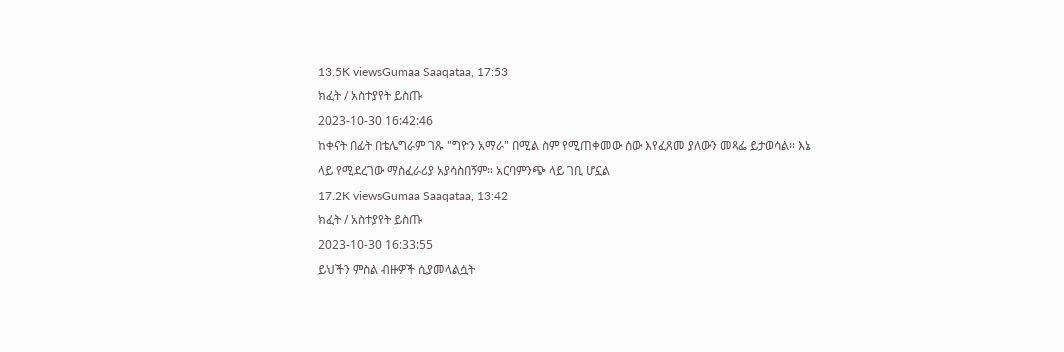13.5K viewsGumaa Saaqataa, 17:53
ክፈት / አስተያየት ይስጡ
2023-10-30 16:42:46
ከቀናት በፊት በቴሌግራም ገጹ "ግዮን አማራ" በሚል ስም የሚጠቀመው ሰው እየፈጸመ ያለውን መጻፌ ይታወሳል። እኔ ላይ የሚደረገው ማስፈራሪያ አያሳስበኝም። አርባምንጭ ላይ ገቢ ሆኗል
17.2K viewsGumaa Saaqataa, 13:42
ክፈት / አስተያየት ይስጡ
2023-10-30 16:33:55
ይህችን ምስል ብዙዎች ሲያመላልሷት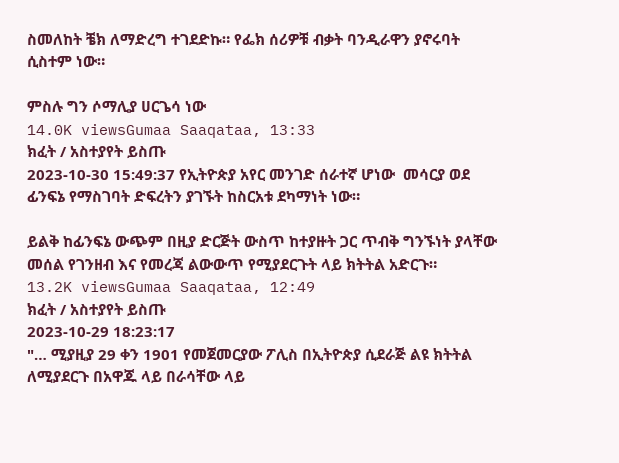ስመለከት ቼክ ለማድረግ ተገደድኩ። የፌክ ሰሪዎቹ ብቃት ባንዲራዋን ያኖሩባት ሲስተም ነው።

ምስሉ ግን ሶማሊያ ሀርጌሳ ነው
14.0K viewsGumaa Saaqataa, 13:33
ክፈት / አስተያየት ይስጡ
2023-10-30 15:49:37 የኢትዮጵያ አየር መንገድ ሰራተኛ ሆነው  መሳርያ ወደ ፊንፍኔ የማስገባት ድፍረትን ያገኙት ከስርአቱ ደካማነት ነው።

ይልቅ ከፊንፍኔ ውጭም በዚያ ድርጅት ውስጥ ከተያዙት ጋር ጥብቅ ግንኙነት ያላቸው መሰል የገንዘብ እና የመረጃ ልውውጥ የሚያደርጉት ላይ ክትትል አድርጉ።
13.2K viewsGumaa Saaqataa, 12:49
ክፈት / አስተያየት ይስጡ
2023-10-29 18:23:17
"… ሚያዚያ 29 ቀን 1901 የመጀመርያው ፖሊስ በኢትዮጵያ ሲደራጅ ልዩ ክትትል ለሚያደርጉ በአዋጁ ላይ በራሳቸው ላይ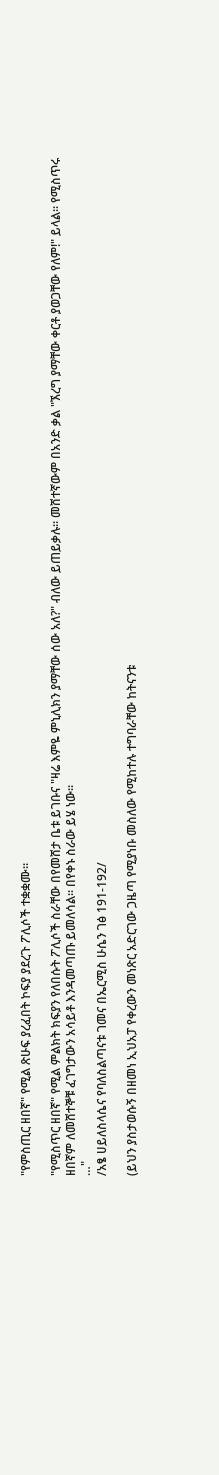"የምስጢር ዘበኛ" የሚል ጽሁፍ ያረፈበት ኮፍያ ያደረጉ ፖሊሶች ተቋቋሙ።

"የሚስጥር ዘበኛ" የሚል ምልክት ክፍያን የለበሱት ፖሊሶች ስራቸው በየመሸታ ቤቱ ይገቡና "ዛሬ እምዬ ምኒሊክን ያማቸው ሰው አለ?" ብለው ይጠይቃሉ፡፡ መሸተኛውም በአንድ ቃል "ኧረግ ያማቸው ቀርቶ ያወጋቸው የለም!" ይላል፡፡ የሚስጥሩ ዘበኛም ለመሸተኞቹ ፈገግታውን አሳይቶ እንዳመጣጡ ይመለሳል፡፡ በየቀኑ ስራው ይሄ ነው፡፡
…"
/አፄ ሀይለስላሴና የባለስልጣናቱ ገመና በኤርሚስ ሁሴን ገፅ 191-192/

(ይህን ያስታወሱኝ በዘመነ ኢህአፓ የቀረውን መነጽር አድርገው ጋዜጣ የሚያነቡ መስለው የሚከተሉ ተግባራቸው ከትናንቱ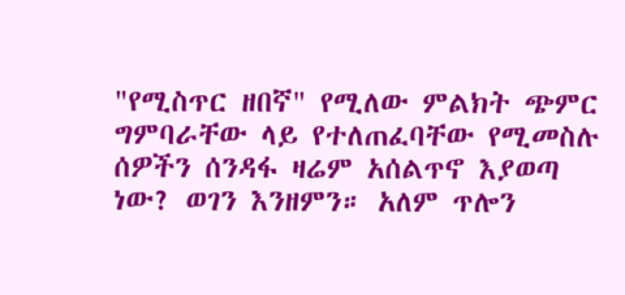"የሚስጥር ዘበኛ" የሚለው ምልክት ጭምር
ግምባራቸው ላይ የተለጠፈባቸው የሚመስሉ ሰዎችን ሰንዳፋ ዛሬም አሰልጥኖ እያወጣ ነው? ወገን እንዘምን። አለም ጥሎን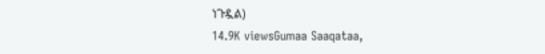ነጉዷል)
14.9K viewsGumaa Saaqataa,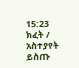15:23
ክፈት / አስተያየት ይስጡ